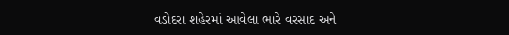વડોદરા શહેરમાં આવેલા ભારે વરસાદ અને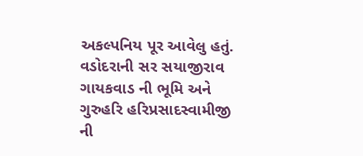અકલ્પનિય પૂર આવેલુ હતું. વડોદરાની સર સયાજીરાવ ગાયકવાડ ની ભૂમિ અને ગુરુહરિ હરિપ્રસાદસ્વામીજી ની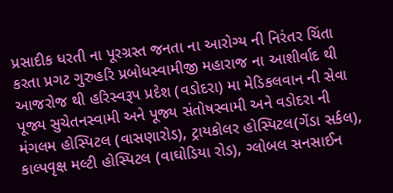પ્રસાદીક ધરતી ના પૂરગ્રસ્ત જનતા ના આરોગ્ય ની નિરંતર ચિંતા કરતા પ્રગટ ગુરુહરિ પ્રબોધસ્વામીજી મહારાજ ના આશીર્વાદ થી આજરોજ થી હરિસ્વરૂપ પ્રદેશ (વડોદરા) મા મેડિકલવાન ની સેવા પૂજ્ય સુચેતનસ્વામી અને પૂજ્ય સંતોષસ્વામી અને વડોદરા ની મંગલમ હોસ્પિટલ (વાસણારોડ), ટ્રાયકોલર હોસ્પિટલ(ગેંડા સર્કલ), કાલ્પવૃક્ષ મલ્ટી હોસ્પિટલ (વાઘોડિયા રોડ), ગ્લોબલ સનસાઈન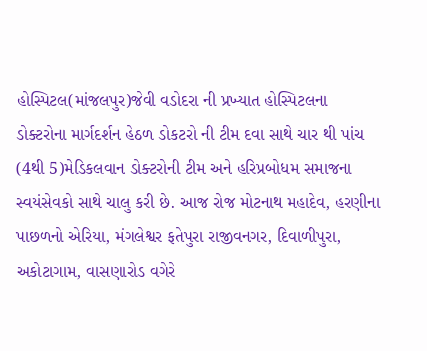હોસ્પિટલ(માંજલપુર)જેવી વડોદરા ની પ્રખ્યાત હોસ્પિટલના ડોક્ટરોના માર્ગદર્શન હેઠળ ડોકટરો ની ટીમ દવા સાથે ચાર થી પાંચ (4થી 5)મેડિકલવાન ડોક્ટરોની ટીમ અને હરિપ્રબોધમ સમાજના સ્વયંસેવકો સાથે ચાલુ કરી છે. આજ રોજ મોટનાથ મહાદેવ, હરણીના પાછળનો એરિયા, મંગલેશ્વર ફતેપુરા રાજીવનગર, દિવાળીપુરા, અકોટાગામ, વાસણારોડ વગેરે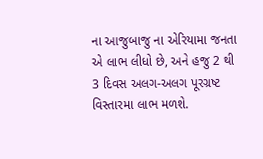ના આજુબાજુ ના એરિયામા જનતા એ લાભ લીધો છે, અને હજુ 2 થી 3 દિવસ અલગ-અલગ પૂરગ્રષ્ટ વિસ્તારમા લાભ મળશે.